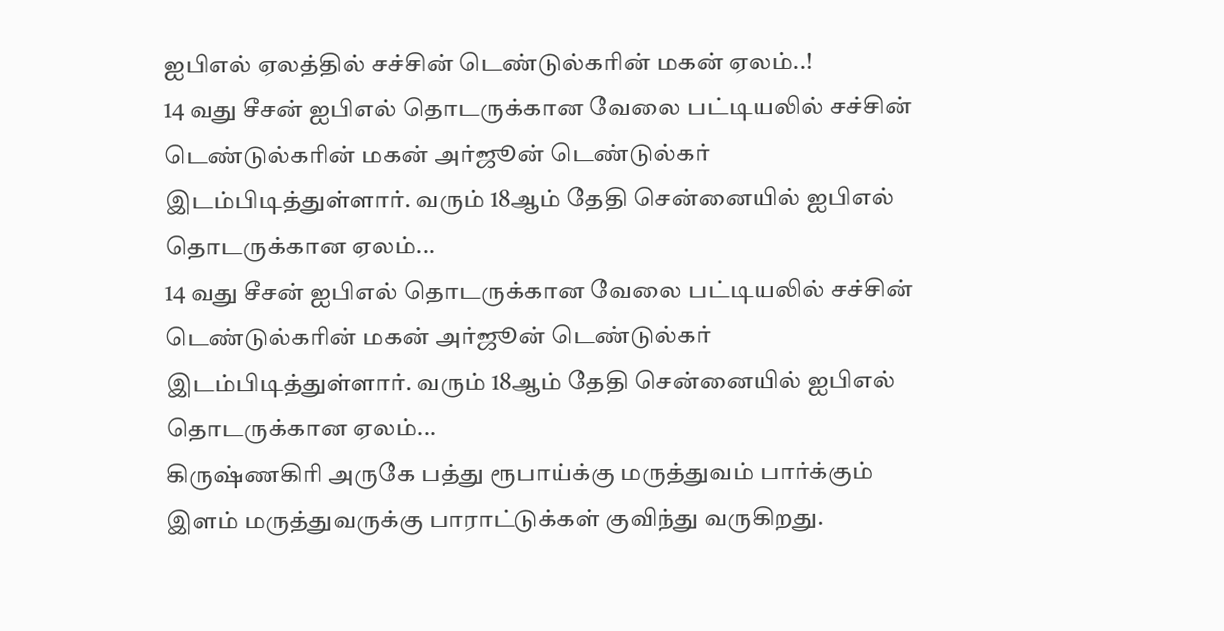ஐபிஎல் ஏலத்தில் சச்சின் டெண்டுல்கரின் மகன் ஏலம்..!
14 வது சீசன் ஐபிஎல் தொடருக்கான வேலை பட்டியலில் சச்சின் டெண்டுல்கரின் மகன் அர்ஜூன் டெண்டுல்கர் இடம்பிடித்துள்ளார். வரும் 18ஆம் தேதி சென்னையில் ஐபிஎல் தொடருக்கான ஏலம்...
14 வது சீசன் ஐபிஎல் தொடருக்கான வேலை பட்டியலில் சச்சின் டெண்டுல்கரின் மகன் அர்ஜூன் டெண்டுல்கர் இடம்பிடித்துள்ளார். வரும் 18ஆம் தேதி சென்னையில் ஐபிஎல் தொடருக்கான ஏலம்...
கிருஷ்ணகிரி அருகே பத்து ரூபாய்க்கு மருத்துவம் பார்க்கும் இளம் மருத்துவருக்கு பாராட்டுக்கள் குவிந்து வருகிறது.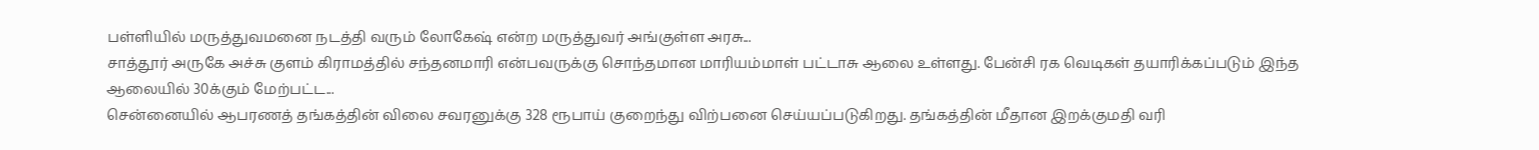பள்ளியில் மருத்துவமனை நடத்தி வரும் லோகேஷ் என்ற மருத்துவர் அங்குள்ள அரசு...
சாத்தூர் அருகே அச்சு குளம் கிராமத்தில் சந்தனமாரி என்பவருக்கு சொந்தமான மாரியம்மாள் பட்டாசு ஆலை உள்ளது. பேன்சி ரக வெடிகள் தயாரிக்கப்படும் இந்த ஆலையில் 30க்கும் மேற்பட்ட...
சென்னையில் ஆபரணத் தங்கத்தின் விலை சவரனுக்கு 328 ரூபாய் குறைந்து விற்பனை செய்யப்படுகிறது. தங்கத்தின் மீதான இறக்குமதி வரி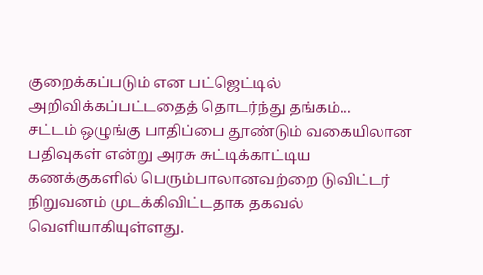குறைக்கப்படும் என பட்ஜெட்டில் அறிவிக்கப்பட்டதைத் தொடர்ந்து தங்கம்...
சட்டம் ஒழுங்கு பாதிப்பை தூண்டும் வகையிலான பதிவுகள் என்று அரசு சுட்டிக்காட்டிய கணக்குகளில் பெரும்பாலானவற்றை டுவிட்டர் நிறுவனம் முடக்கிவிட்டதாக தகவல் வெளியாகியுள்ளது.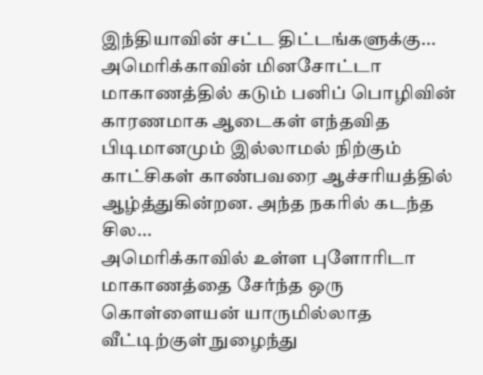இந்தியாவின் சட்ட திட்டங்களுக்கு...
அமெரிக்காவின் மினசோட்டா மாகாணத்தில் கடும் பனிப் பொழிவின் காரணமாக ஆடைகள் எந்தவித பிடிமானமும் இல்லாமல் நிற்கும் காட்சிகள் காண்பவரை ஆச்சரியத்தில் ஆழ்த்துகின்றன. அந்த நகரில் கடந்த சில...
அமெரிக்காவில் உள்ள புளோரிடா மாகாணத்தை சேர்ந்த ஒரு கொள்ளையன் யாருமில்லாத வீட்டிற்குள் நுழைந்து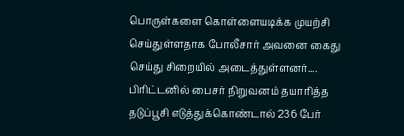பொருள்களை கொள்ளையடிக்க முயற்சி செய்துள்ளதாக போலீசார் அவனை கைது செய்து சிறையில் அடைத்துள்ளனர்....
பிரிட்டனில் பைசர் நிறுவனம் தயாரித்த தடுப்பூசி எடுத்துக்கொண்டால் 236 பேர்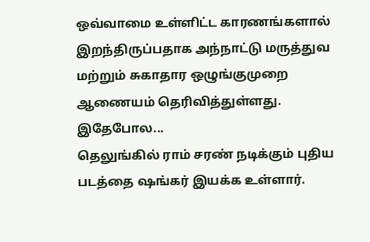ஒவ்வாமை உள்ளிட்ட காரணங்களால் இறந்திருப்பதாக அந்நாட்டு மருத்துவ மற்றும் சுகாதார ஒழுங்குமுறை ஆணையம் தெரிவித்துள்ளது. இதேபோல...
தெலுங்கில் ராம் சரண் நடிக்கும் புதிய படத்தை ஷங்கர் இயக்க உள்ளார்.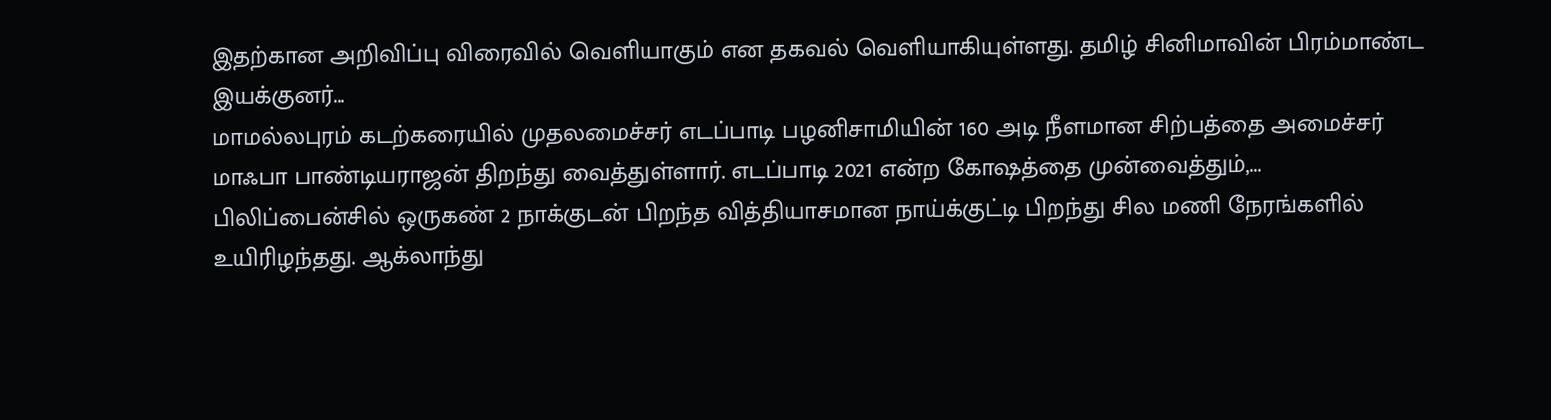இதற்கான அறிவிப்பு விரைவில் வெளியாகும் என தகவல் வெளியாகியுள்ளது. தமிழ் சினிமாவின் பிரம்மாண்ட இயக்குனர்...
மாமல்லபுரம் கடற்கரையில் முதலமைச்சர் எடப்பாடி பழனிசாமியின் 160 அடி நீளமான சிற்பத்தை அமைச்சர் மாஃபா பாண்டியராஜன் திறந்து வைத்துள்ளார். எடப்பாடி 2021 என்ற கோஷத்தை முன்வைத்தும்,...
பிலிப்பைன்சில் ஒருகண் 2 நாக்குடன் பிறந்த வித்தியாசமான நாய்க்குட்டி பிறந்து சில மணி நேரங்களில் உயிரிழந்தது. ஆக்லாந்து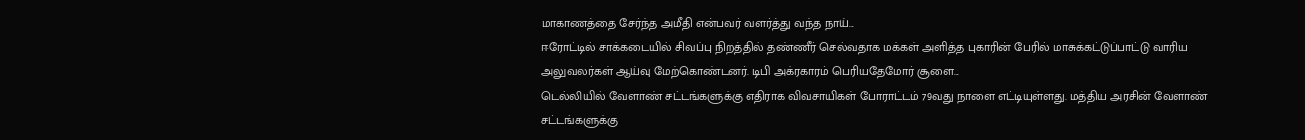மாகாணத்தை சேர்ந்த அமீதி என்பவர் வளர்த்து வந்த நாய்...
ஈரோட்டில் சாக்கடையில் சிவப்பு நிறத்தில் தண்ணீர் செல்வதாக மக்கள் அளித்த புகாரின் பேரில் மாசுக்கட்டுப்பாட்டு வாரிய அலுவலர்கள் ஆய்வு மேற்கொண்டனர். டிபி அக்ரகாரம் பெரியதேமோர் சூளை...
டெல்லியில் வேளாண் சட்டங்களுக்கு எதிராக விவசாயிகள் போராட்டம் 79வது நாளை எட்டியுள்ளது. மத்திய அரசின் வேளாண் சட்டங்களுக்கு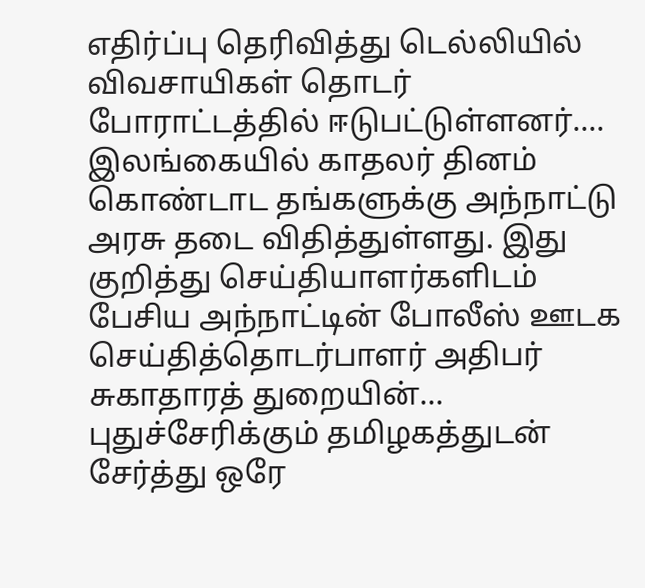எதிர்ப்பு தெரிவித்து டெல்லியில் விவசாயிகள் தொடர் போராட்டத்தில் ஈடுபட்டுள்ளனர்....
இலங்கையில் காதலர் தினம் கொண்டாட தங்களுக்கு அந்நாட்டு அரசு தடை விதித்துள்ளது. இது குறித்து செய்தியாளர்களிடம் பேசிய அந்நாட்டின் போலீஸ் ஊடக செய்தித்தொடர்பாளர் அதிபர் சுகாதாரத் துறையின்...
புதுச்சேரிக்கும் தமிழகத்துடன் சேர்த்து ஒரே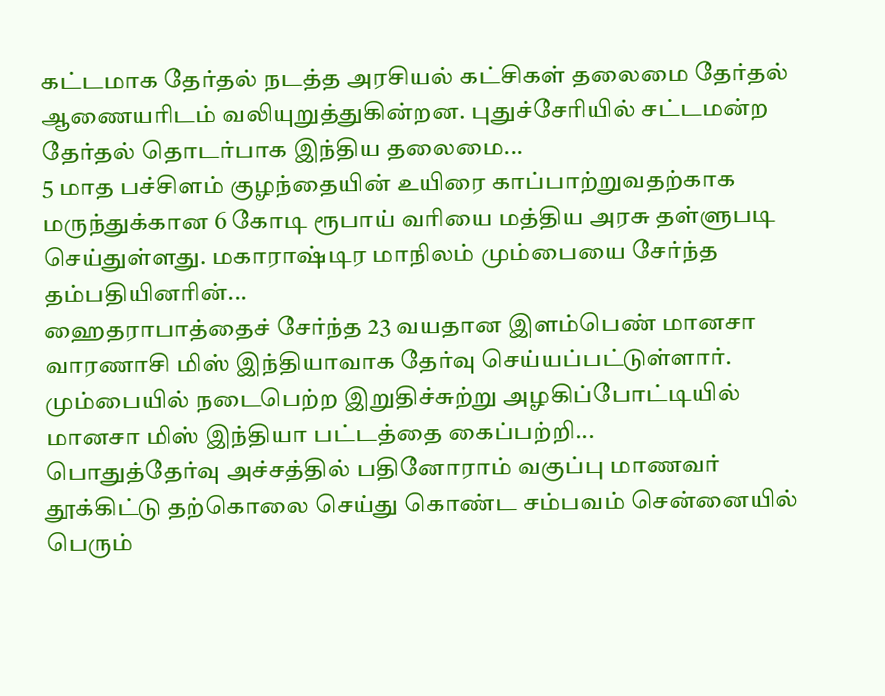கட்டமாக தேர்தல் நடத்த அரசியல் கட்சிகள் தலைமை தேர்தல் ஆணையரிடம் வலியுறுத்துகின்றன. புதுச்சேரியில் சட்டமன்ற தேர்தல் தொடர்பாக இந்திய தலைமை...
5 மாத பச்சிளம் குழந்தையின் உயிரை காப்பாற்றுவதற்காக மருந்துக்கான 6 கோடி ரூபாய் வரியை மத்திய அரசு தள்ளுபடி செய்துள்ளது. மகாராஷ்டிர மாநிலம் மும்பையை சேர்ந்த தம்பதியினரின்...
ஹைதராபாத்தைச் சேர்ந்த 23 வயதான இளம்பெண் மானசா வாரணாசி மிஸ் இந்தியாவாக தேர்வு செய்யப்பட்டுள்ளார். மும்பையில் நடைபெற்ற இறுதிச்சுற்று அழகிப்போட்டியில் மானசா மிஸ் இந்தியா பட்டத்தை கைப்பற்றி...
பொதுத்தேர்வு அச்சத்தில் பதினோராம் வகுப்பு மாணவர் தூக்கிட்டு தற்கொலை செய்து கொண்ட சம்பவம் சென்னையில் பெரும்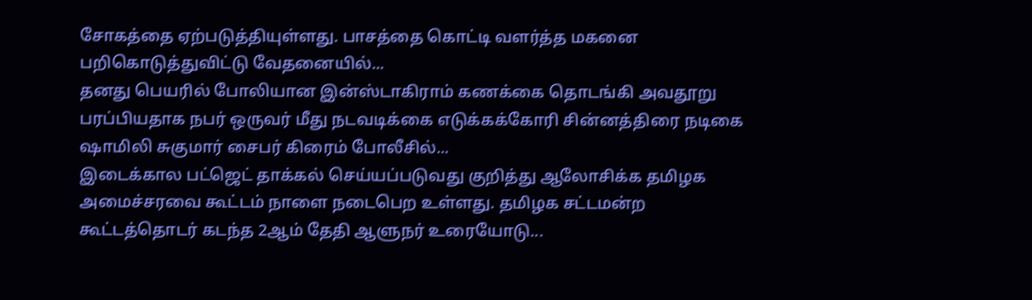சோகத்தை ஏற்படுத்தியுள்ளது. பாசத்தை கொட்டி வளர்த்த மகனை பறிகொடுத்துவிட்டு வேதனையில்...
தனது பெயரில் போலியான இன்ஸ்டாகிராம் கணக்கை தொடங்கி அவதூறு பரப்பியதாக நபர் ஒருவர் மீது நடவடிக்கை எடுக்கக்கோரி சின்னத்திரை நடிகை ஷாமிலி சுகுமார் சைபர் கிரைம் போலீசில்...
இடைக்கால பட்ஜெட் தாக்கல் செய்யப்படுவது குறித்து ஆலோசிக்க தமிழக அமைச்சரவை கூட்டம் நாளை நடைபெற உள்ளது. தமிழக சட்டமன்ற கூட்டத்தொடர் கடந்த 2ஆம் தேதி ஆளுநர் உரையோடு...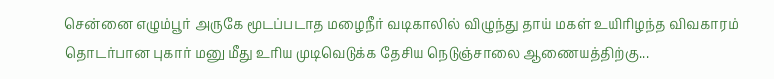சென்னை எழும்பூர் அருகே மூடப்படாத மழைநீர் வடிகாலில் விழுந்து தாய் மகள் உயிரிழந்த விவகாரம் தொடர்பான புகார் மனு மீது உரிய முடிவெடுக்க தேசிய நெடுஞ்சாலை ஆணையத்திற்கு...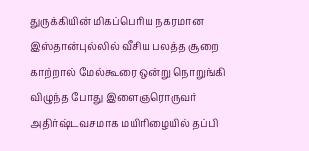துருக்கியின் மிகப்பெரிய நகரமான இஸ்தான்புல்லில் வீசிய பலத்த சூறை காற்றால் மேல்கூரை ஒன்று நொறுங்கி விழுந்த போது இளைஞரொருவர் அதிர்ஷ்டவசமாக மயிரிழையில் தப்பி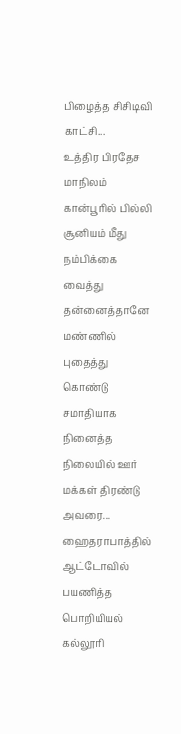பிழைத்த சிசிடிவி காட்சி...
உத்திர பிரதேச மாநிலம் கான்பூரில் பில்லி சூனியம் மீது நம்பிக்கை வைத்து தன்னைத்தானே மண்ணில் புதைத்து கொண்டு சமாதியாக நினைத்த நிலையில் ஊர் மக்கள் திரண்டு அவரை...
ஹைதராபாத்தில் ஆட்டோவில் பயணித்த பொறியியல் கல்லூரி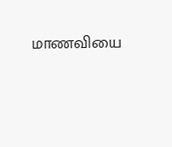மாணவியை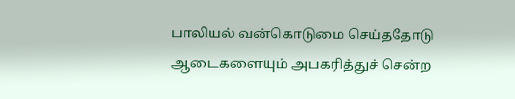பாலியல் வன்கொடுமை செய்ததோடு ஆடைகளையும் அபகரித்துச் சென்ற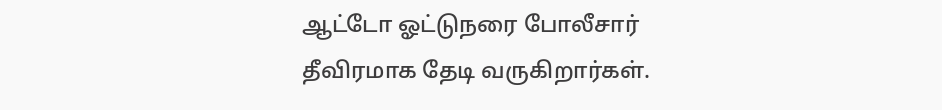ஆட்டோ ஓட்டுநரை போலீசார் தீவிரமாக தேடி வருகிறார்கள்.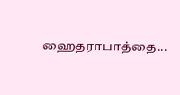ஹைதராபாத்தை...